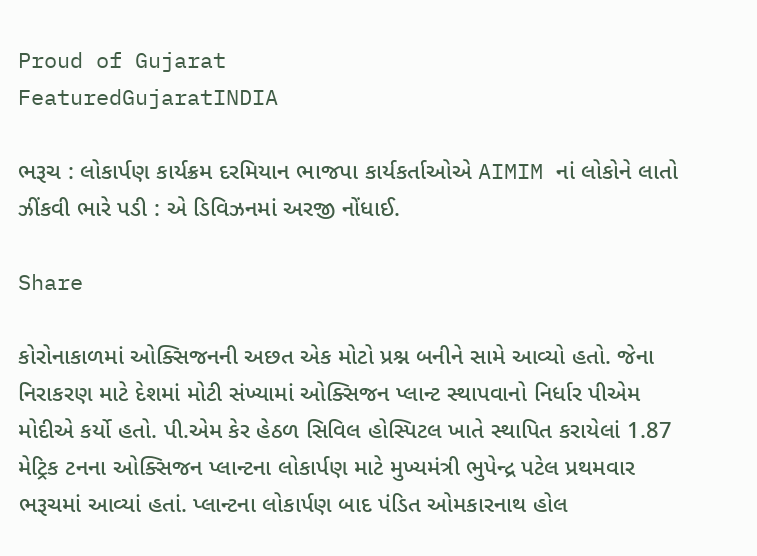Proud of Gujarat
FeaturedGujaratINDIA

ભરૂચ : લોકાર્પણ કાર્યક્રમ દરમિયાન ભાજપા કાર્યકર્તાઓએ AIMIM નાં લોકોને લાતો ઝીંકવી ભારે પડી : એ ડિવિઝનમાં અરજી નોંધાઈ.

Share

કોરોનાકાળમાં ઓક્સિજનની અછત એક મોટો પ્રશ્ન બનીને સામે આવ્યો હતો. જેના નિરાકરણ માટે દેશમાં મોટી સંખ્યામાં ઓક્સિજન પ્લાન્ટ સ્થાપવાનો નિર્ધાર પીએમ મોદીએ કર્યો હતો. પી.એમ કેર હેઠળ સિવિલ હોસ્પિટલ ખાતે સ્થાપિત કરાયેલાં 1.87 મેટ્રિક ટનના ઓક્સિજન પ્લાન્ટના લોકાર્પણ માટે મુખ્યમંત્રી ભુપેન્દ્ર પટેલ પ્રથમવાર ભરૂચમાં આવ્યાં હતાં. પ્લાન્ટના લોકાર્પણ બાદ પંડિત ઓમકારનાથ હોલ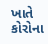ખાતે કોરોના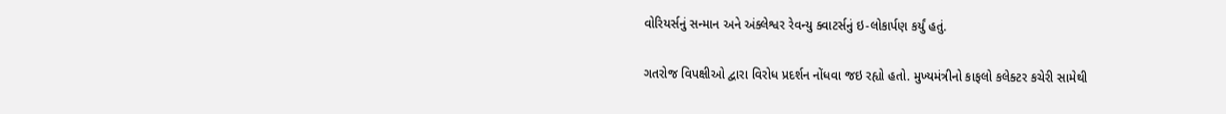વોરિયર્સનું સન્માન અને અંક્લેશ્વર રેવન્યુ ક્વાટર્સનું ઇ-લોકાર્પણ કર્યું હતું.

ગતરોજ વિપક્ષીઓ દ્વારા વિરોધ પ્રદર્શન નોંધવા જઇ રહ્યો હતો. મુખ્યમંત્રીનો કાફલો કલેક્ટર કચેરી સામેથી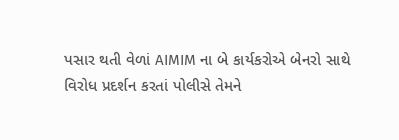પસાર થતી વેળાં AIMIM ના બે કાર્યકરોએ બેનરો સાથે વિરોધ પ્રદર્શન કરતાં પોલીસે તેમને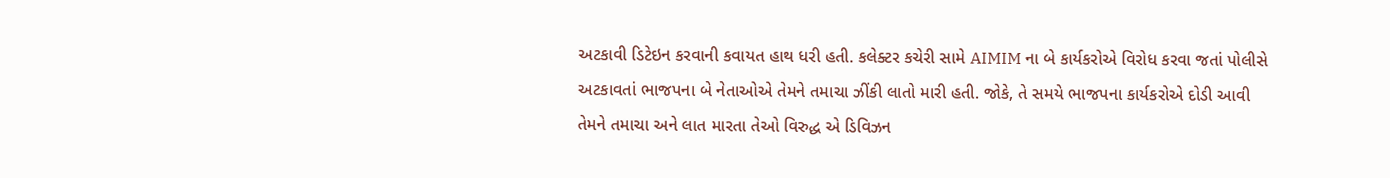અટકાવી ડિટેઇન કરવાની કવાયત હાથ ધરી હતી. કલેક્ટર કચેરી સામે AIMIM ના બે કાર્યકરોએ વિરોધ કરવા જતાં પોલીસે અટકાવતાં ભાજપના બે નેતાઓએ તેમને તમાચા ઝીંકી લાતો મારી હતી. જોકે, તે સમયે ભાજપના કાર્યકરોએ દોડી આવી તેમને તમાચા અને લાત મારતા તેઓ વિરુદ્ધ એ ડિવિઝન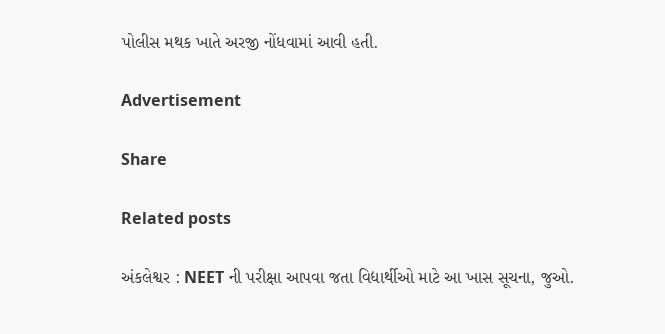પોલીસ મથક ખાતે અરજી નોંધવામાં આવી હતી.

Advertisement

Share

Related posts

અંકલેશ્વર : NEET ની પરીક્ષા આપવા જતા વિદ્યાર્થીઓ માટે આ ખાસ સૂચના, જુઓ.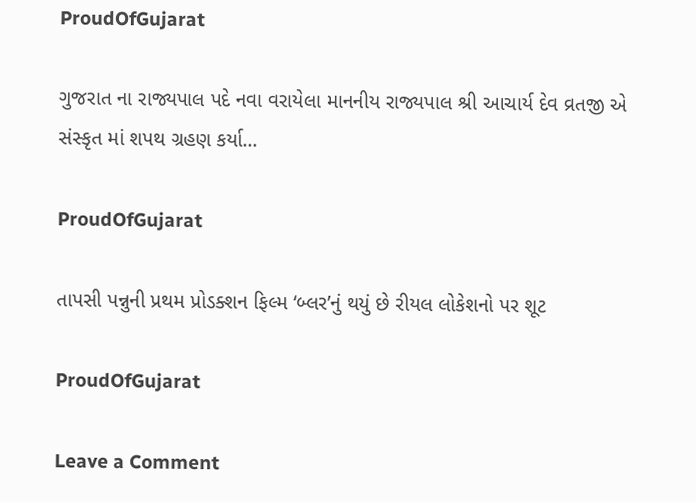ProudOfGujarat

ગુજરાત ના રાજ્યપાલ પદે નવા વરાયેલા માનનીય રાજ્યપાલ શ્રી આચાર્ય દેવ વ્રતજી એ સંસ્કૃત માં શપથ ગ્રહણ કર્યા…

ProudOfGujarat

તાપસી પન્નુની પ્રથમ પ્રોડક્શન ફિલ્મ ‘બ્લર’નું થયું છે રીયલ લોકેશનો પર શૂટ

ProudOfGujarat

Leave a Comment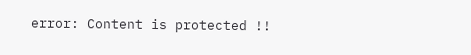error: Content is protected !!